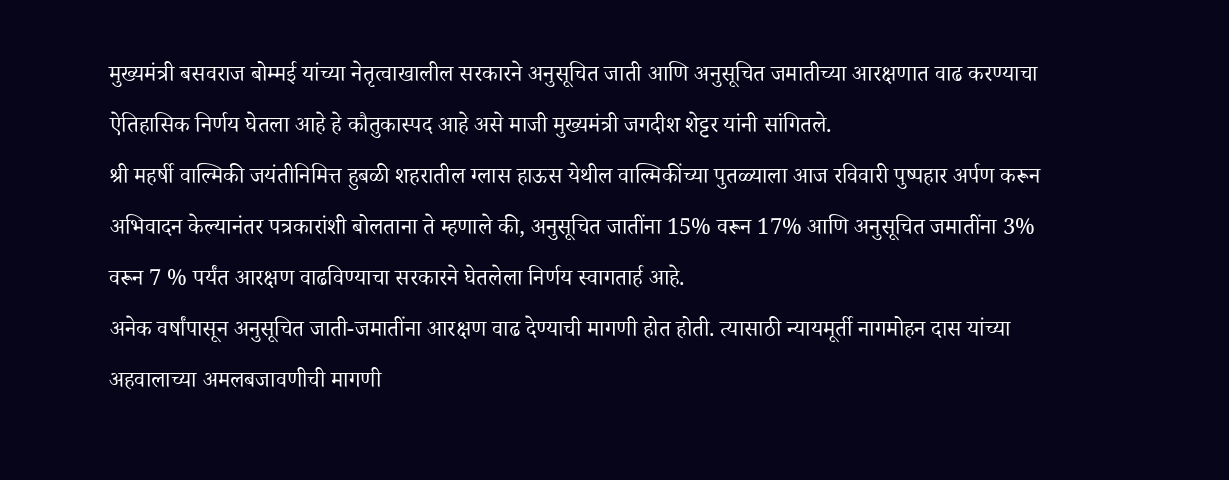मुख्यमंत्री बसवराज बोम्मई यांच्या नेतृत्वाखालील सरकारने अनुसूचित जाती आणि अनुसूचित जमातीच्या आरक्षणात वाढ करण्याचा ऐतिहासिक निर्णय घेतला आहे हे कौतुकास्पद आहे असे माजी मुख्यमंत्री जगदीश शेट्टर यांनी सांगितले.
श्री महर्षी वाल्मिकी जयंतीनिमित्त हुबळी शहरातील ग्लास हाऊस येथील वाल्मिकींच्या पुतळ्याला आज रविवारी पुष्पहार अर्पण करून अभिवादन केल्यानंतर पत्रकारांशी बोलताना ते म्हणाले की, अनुसूचित जातींना 15% वरून 17% आणि अनुसूचित जमातींना 3% वरून 7 % पर्यंत आरक्षण वाढविण्याचा सरकारने घेतलेला निर्णय स्वागतार्ह आहे.
अनेक वर्षांपासून अनुसूचित जाती-जमातींना आरक्षण वाढ देण्याची मागणी होत होती. त्यासाठी न्यायमूर्ती नागमोहन दास यांच्या अहवालाच्या अमलबजावणीची मागणी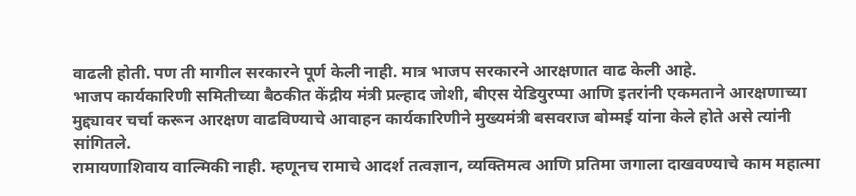वाढली होती. पण ती मागील सरकारने पूर्ण केली नाही. मात्र भाजप सरकारने आरक्षणात वाढ केली आहे.
भाजप कार्यकारिणी समितीच्या बैठकीत केंद्रीय मंत्री प्रल्हाद जोशी, बीएस येडियुरप्पा आणि इतरांनी एकमताने आरक्षणाच्या मुद्द्यावर चर्चा करून आरक्षण वाढविण्याचे आवाहन कार्यकारिणीने मुख्यमंत्री बसवराज बोम्मई यांना केले होते असे त्यांनी सांगितले.
रामायणाशिवाय वाल्मिकी नाही. म्हणूनच रामाचे आदर्श तत्वज्ञान, व्यक्तिमत्व आणि प्रतिमा जगाला दाखवण्याचे काम महात्मा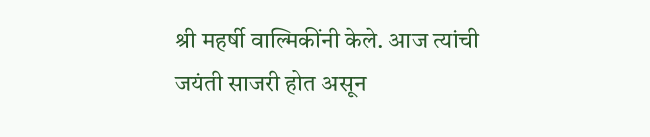श्री महर्षी वाल्मिकींनी केले. आज त्यांची जयंती साजरी होत असून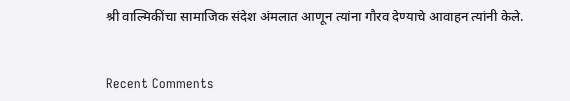श्री वाल्मिकींचा सामाजिक संदेश अंमलात आणून त्यांना गौरव देण्याचे आवाहन त्यांनी केले.


Recent Comments